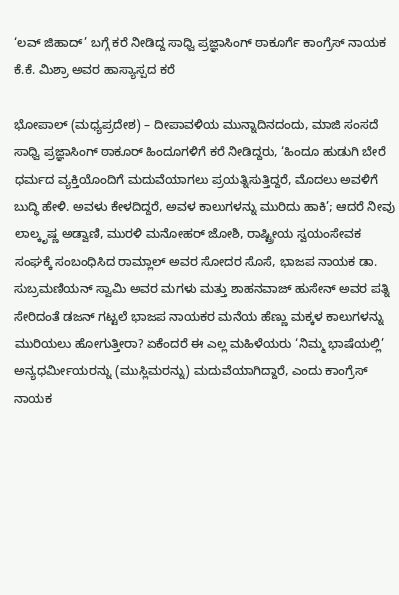‘ಲವ್ ಜಿಹಾದ್’ ಬಗ್ಗೆ ಕರೆ ನೀಡಿದ್ದ ಸಾಧ್ವಿ ಪ್ರಜ್ಞಾಸಿಂಗ್ ಠಾಕೂರ್ಗೆ ಕಾಂಗ್ರೆಸ್ ನಾಯಕ ಕೆ.ಕೆ. ಮಿಶ್ರಾ ಅವರ ಹಾಸ್ಯಾಸ್ಪದ ಕರೆ

ಭೋಪಾಲ್ (ಮಧ್ಯಪ್ರದೇಶ) – ದೀಪಾವಳಿಯ ಮುನ್ನಾದಿನದಂದು, ಮಾಜಿ ಸಂಸದೆ ಸಾಧ್ವಿ ಪ್ರಜ್ಞಾಸಿಂಗ್ ಠಾಕೂರ್ ಹಿಂದೂಗಳಿಗೆ ಕರೆ ನೀಡಿದ್ದರು, ‘ಹಿಂದೂ ಹುಡುಗಿ ಬೇರೆ ಧರ್ಮದ ವ್ಯಕ್ತಿಯೊಂದಿಗೆ ಮದುವೆಯಾಗಲು ಪ್ರಯತ್ನಿಸುತ್ತಿದ್ದರೆ, ಮೊದಲು ಅವಳಿಗೆ ಬುದ್ಧಿ ಹೇಳಿ. ಅವಳು ಕೇಳದಿದ್ದರೆ, ಅವಳ ಕಾಲುಗಳನ್ನು ಮುರಿದು ಹಾಕಿ’; ಆದರೆ ನೀವು ಲಾಲ್ಕೃಷ್ಣ ಅಡ್ವಾಣಿ, ಮುರಳಿ ಮನೋಹರ್ ಜೋಶಿ, ರಾಷ್ಟ್ರೀಯ ಸ್ವಯಂಸೇವಕ ಸಂಘಕ್ಕೆ ಸಂಬಂಧಿಸಿದ ರಾಮ್ಲಾಲ್ ಅವರ ಸೋದರ ಸೊಸೆ, ಭಾಜಪ ನಾಯಕ ಡಾ. ಸುಬ್ರಮಣಿಯನ್ ಸ್ವಾಮಿ ಅವರ ಮಗಳು ಮತ್ತು ಶಾಹನವಾಜ್ ಹುಸೇನ್ ಅವರ ಪತ್ನಿ ಸೇರಿದಂತೆ ಡಜನ್ ಗಟ್ಟಲೆ ಭಾಜಪ ನಾಯಕರ ಮನೆಯ ಹೆಣ್ಣು ಮಕ್ಕಳ ಕಾಲುಗಳನ್ನು ಮುರಿಯಲು ಹೋಗುತ್ತೀರಾ? ಏಕೆಂದರೆ ಈ ಎಲ್ಲ ಮಹಿಳೆಯರು ‘ನಿಮ್ಮ ಭಾಷೆಯಲ್ಲಿ’ ಅನ್ಯಧರ್ಮೀಯರನ್ನು (ಮುಸ್ಲಿಮರನ್ನು) ಮದುವೆಯಾಗಿದ್ದಾರೆ, ಎಂದು ಕಾಂಗ್ರೆಸ್ ನಾಯಕ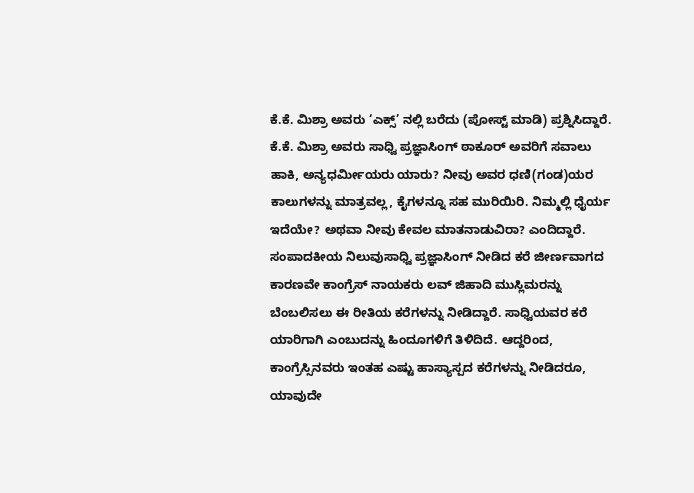ಕೆ.ಕೆ. ಮಿಶ್ರಾ ಅವರು ‘ಎಕ್ಸ್’ ನಲ್ಲಿ ಬರೆದು (ಪೋಸ್ಟ್ ಮಾಡಿ) ಪ್ರಶ್ನಿಸಿದ್ದಾರೆ.
ಕೆ.ಕೆ. ಮಿಶ್ರಾ ಅವರು ಸಾಧ್ವಿ ಪ್ರಜ್ಞಾಸಿಂಗ್ ಠಾಕೂರ್ ಅವರಿಗೆ ಸವಾಲು ಹಾಕಿ, ಅನ್ಯಧರ್ಮೀಯರು ಯಾರು? ನೀವು ಅವರ ಧಣಿ(ಗಂಡ)ಯರ ಕಾಲುಗಳನ್ನು ಮಾತ್ರವಲ್ಲ, ಕೈಗಳನ್ನೂ ಸಹ ಮುರಿಯಿರಿ. ನಿಮ್ಮಲ್ಲಿ ಧೈರ್ಯ ಇದೆಯೇ? ಅಥವಾ ನೀವು ಕೇವಲ ಮಾತನಾಡುವಿರಾ? ಎಂದಿದ್ದಾರೆ.
ಸಂಪಾದಕೀಯ ನಿಲುವುಸಾಧ್ವಿ ಪ್ರಜ್ಞಾಸಿಂಗ್ ನೀಡಿದ ಕರೆ ಜೀರ್ಣವಾಗದ ಕಾರಣವೇ ಕಾಂಗ್ರೆಸ್ ನಾಯಕರು ಲವ್ ಜಿಹಾದಿ ಮುಸ್ಲಿಮರನ್ನು ಬೆಂಬಲಿಸಲು ಈ ರೀತಿಯ ಕರೆಗಳನ್ನು ನೀಡಿದ್ದಾರೆ. ಸಾಧ್ವಿಯವರ ಕರೆ ಯಾರಿಗಾಗಿ ಎಂಬುದನ್ನು ಹಿಂದೂಗಳಿಗೆ ತಿಳಿದಿದೆ. ಆದ್ದರಿಂದ, ಕಾಂಗ್ರೆಸ್ಸಿನವರು ಇಂತಹ ಎಷ್ಟು ಹಾಸ್ಯಾಸ್ಪದ ಕರೆಗಳನ್ನು ನೀಡಿದರೂ, ಯಾವುದೇ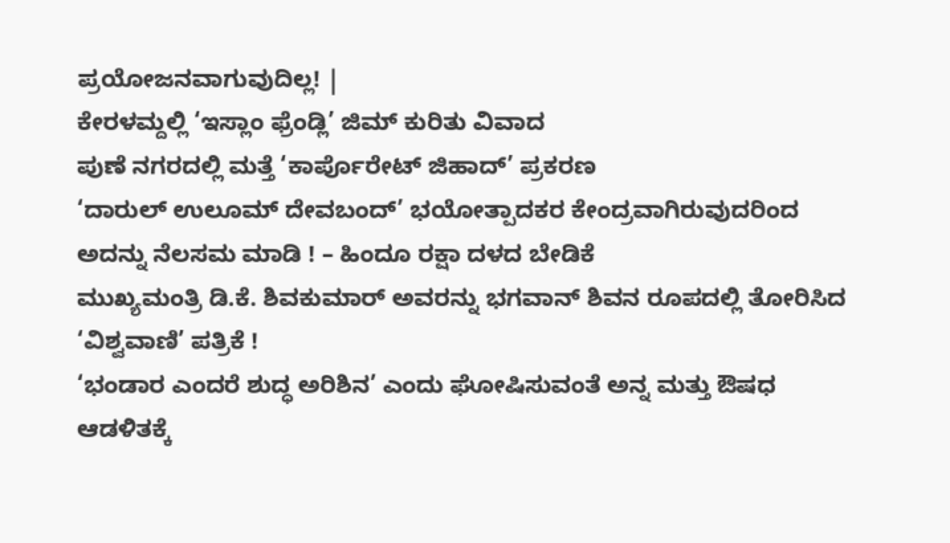ಪ್ರಯೋಜನವಾಗುವುದಿಲ್ಲ! |
ಕೇರಳಮ್ದಲ್ಲಿ ‘ಇಸ್ಲಾಂ ಫ್ರೆಂಡ್ಲಿ’ ಜಿಮ್ ಕುರಿತು ವಿವಾದ
ಪುಣೆ ನಗರದಲ್ಲಿ ಮತ್ತೆ ‘ಕಾರ್ಪೊರೇಟ್ ಜಿಹಾದ್’ ಪ್ರಕರಣ
‘ದಾರುಲ್ ಉಲೂಮ್ ದೇವಬಂದ್’ ಭಯೋತ್ಪಾದಕರ ಕೇಂದ್ರವಾಗಿರುವುದರಿಂದ ಅದನ್ನು ನೆಲಸಮ ಮಾಡಿ ! – ಹಿಂದೂ ರಕ್ಷಾ ದಳದ ಬೇಡಿಕೆ
ಮುಖ್ಯಮಂತ್ರಿ ಡಿ.ಕೆ. ಶಿವಕುಮಾರ್ ಅವರನ್ನು ಭಗವಾನ್ ಶಿವನ ರೂಪದಲ್ಲಿ ತೋರಿಸಿದ ‘ವಿಶ್ವವಾಣಿ’ ಪತ್ರಿಕೆ !
‘ಭಂಡಾರ ಎಂದರೆ ಶುದ್ಧ ಅರಿಶಿನ’ ಎಂದು ಘೋಷಿಸುವಂತೆ ಅನ್ನ ಮತ್ತು ಔಷಧ ಆಡಳಿತಕ್ಕೆ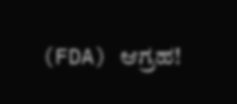(FDA) ಆಗ್ರಹ!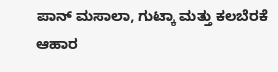ಪಾನ್ ಮಸಾಲಾ, ಗುಟ್ಕಾ ಮತ್ತು ಕಲಬೆರಕೆ ಆಹಾರ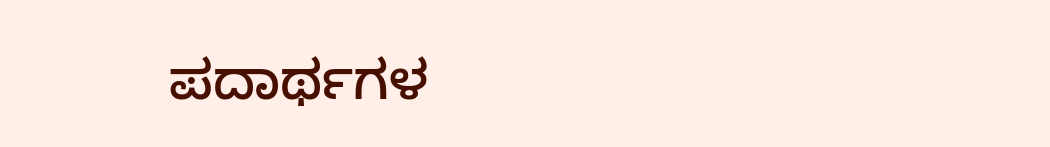ಪದಾರ್ಥಗಳ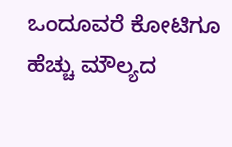ಒಂದೂವರೆ ಕೋಟಿಗೂ ಹೆಚ್ಚು ಮೌಲ್ಯದ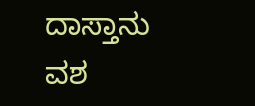ದಾಸ್ತಾನು ವಶ